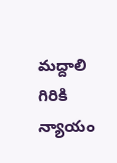మద్దాలి గిరికి న్యాయం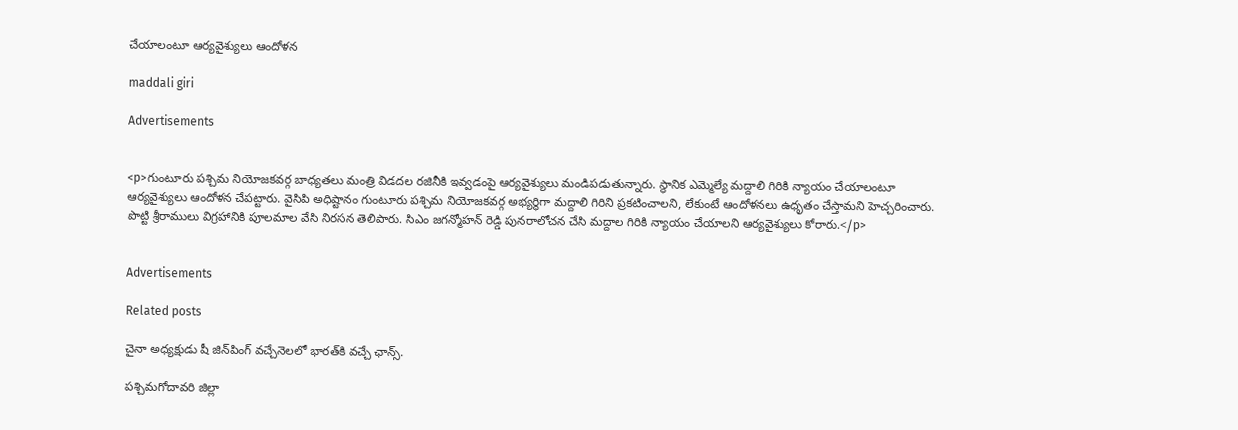చేయాలంటూ ఆర్యవైశ్యులు ఆందోళన

maddali giri

Advertisements


<p>గుంటూరు పశ్చిమ నియోజకవర్గ బాధ్యతలు మంత్రి విడదల రజినీకి ఇవ్వడంపై ఆర్యవైశ్యులు మండిపడుతున్నారు. స్థానిక ఎమ్మెల్యే మద్దాలి గిరికి న్యాయం చేయాలంటూ ఆర్యవైశ్యులు ఆందోళన చేపట్టారు. వైసిపి అధిష్టానం గుంటూరు పశ్చిమ నియోజకవర్గ అభ్యర్థిగా మద్దాలి గిరిని ప్రకటించాలని, లేకుంటే ఆందోళనలు ఉధృతం చేస్తామని హెచ్చరించారు. పొట్టి శ్రీరాములు విగ్రహానికి పూలమాల వేసి నిరసన తెలిపారు. సిఎం జగన్మోహన్ రెడ్డి పునరాలోచన చేసి మద్దాల గిరికి న్యాయం చేయాలని ఆర్యవైశ్యులు కోరారు.</p>


Advertisements

Related posts

చైనా అధ్యక్షుడు షీ జిన్‌పింగ్ వచ్చేనెలలో భారత్‌కి వచ్చే ఛాన్స్‌.

పశ్చిమగోదావరి జిల్లా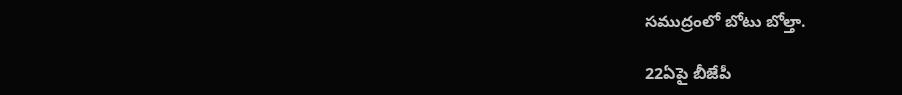సముద్రంలో బోటు బోల్తా.

22ఏపై బీజేపీ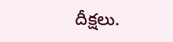దీక్షలు.